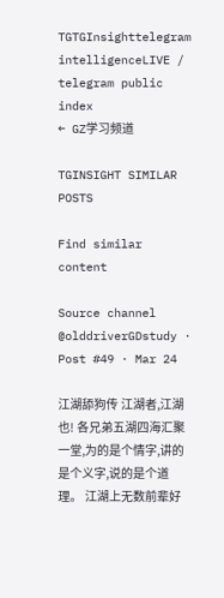TGTGInsighttelegram intelligenceLIVE / telegram public index
← GZ学习频道

TGINSIGHT SIMILAR POSTS

Find similar content

Source channel @olddriverGDstudy · Post #49 · Mar 24

江湖舔狗传 江湖者,江湖也! 各兄弟五湖四海汇聚一堂,为的是个情字,讲的是个义字,说的是个道理。 江湖上无数前辈好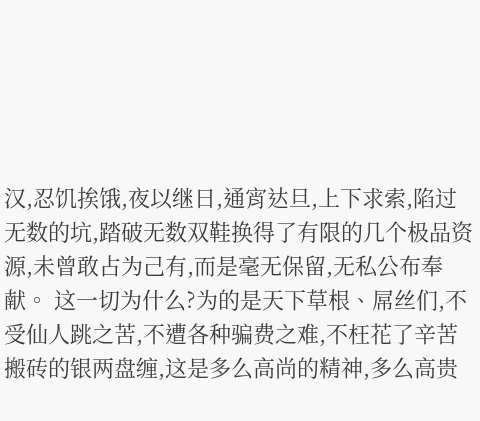汉,忍饥挨饿,夜以继日,通宵达旦,上下求索,陷过无数的坑,踏破无数双鞋换得了有限的几个极品资源,未曾敢占为己有,而是毫无保留,无私公布奉献。 这一切为什么?为的是天下草根、屌丝们,不受仙人跳之苦,不遭各种骗费之难,不枉花了辛苦搬砖的银两盘缠,这是多么高尚的精神,多么高贵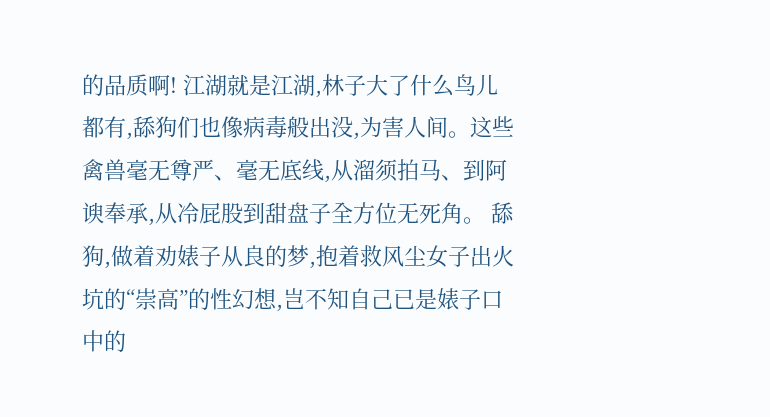的品质啊! 江湖就是江湖,林子大了什么鸟儿都有,舔狗们也像病毒般出没,为害人间。这些禽兽毫无尊严、毫无底线,从溜须拍马、到阿谀奉承,从冷屁股到甜盘子全方位无死角。 舔狗,做着劝婊子从良的梦,抱着救风尘女子出火坑的“崇高”的性幻想,岂不知自己已是婊子口中的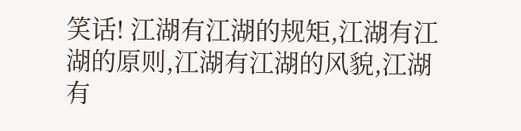笑话! 江湖有江湖的规矩,江湖有江湖的原则,江湖有江湖的风貌,江湖有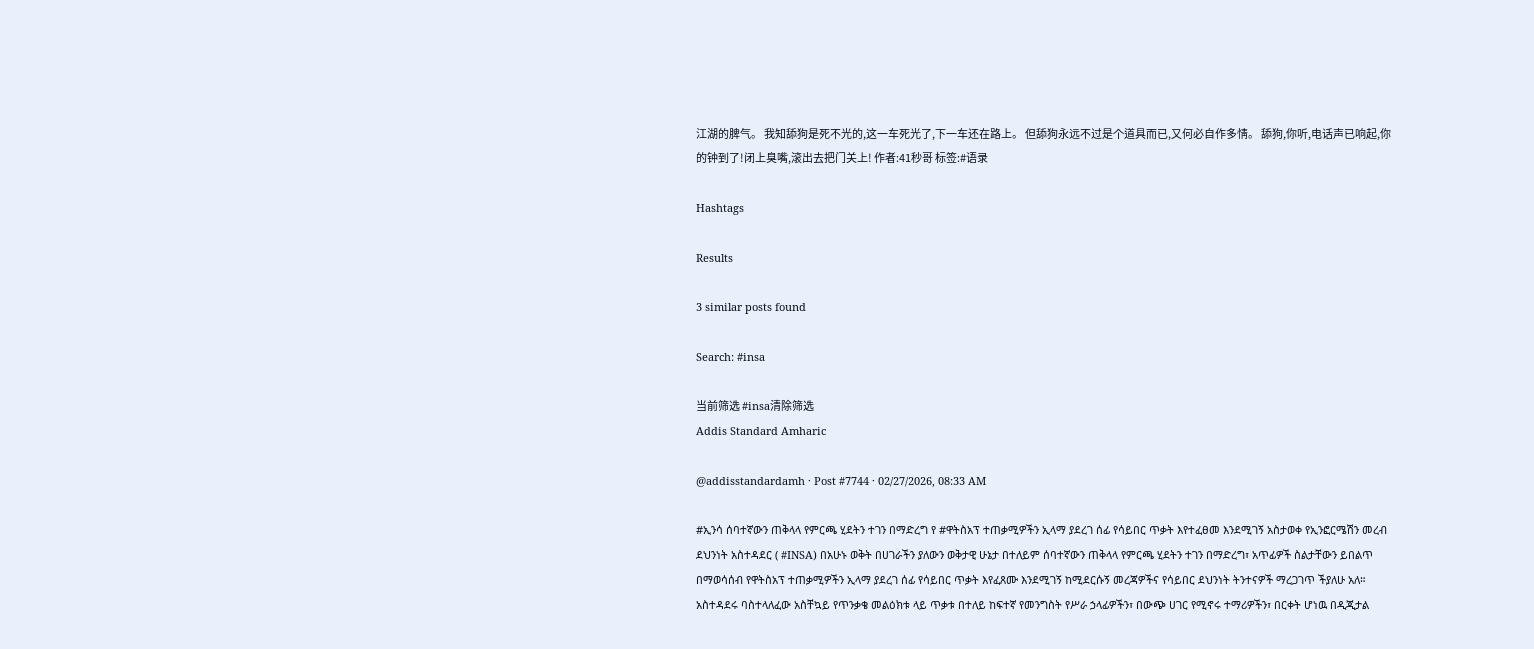江湖的脾气。 我知舔狗是死不光的,这一车死光了,下一车还在路上。 但舔狗永远不过是个道具而已,又何必自作多情。 舔狗,你听,电话声已响起,你的钟到了!闭上臭嘴,滚出去把门关上! 作者:41秒哥 标签:#语录

Hashtags

Results

3 similar posts found

Search: #insa

当前筛选 #insa清除筛选
Addis Standard Amharic

@addisstandardamh · Post #7744 · 02/27/2026, 08:33 AM

#ኢንሳ ሰባተኛውን ጠቅላላ የምርጫ ሂደትን ተገን በማድረግ የ #ዋትስአፕ ተጠቃሚዎችን ኢላማ ያደረገ ሰፊ የሳይበር ጥቃት እየተፈፀመ እንደሚገኝ አስታወቀ የኢንፎርሜሽን መረብ ደህንነት አስተዳደር ( #INSA) በአሁኑ ወቅት በሀገራችን ያለውን ወቅታዊ ሁኔታ በተለይም ሰባተኛውን ጠቅላላ የምርጫ ሂደትን ተገን በማድረግ፣ አጥፊዎች ስልታቸውን ይበልጥ በማወሳሰብ የዋትስአፕ ተጠቃሚዎችን ኢላማ ያደረገ ሰፊ የሳይበር ጥቃት እየፈጸሙ እንደሚገኝ ከሚደርሱኝ መረጃዎችና የሳይበር ደህንነት ትንተናዎች ማረጋገጥ ችያለሁ አለ። አስተዳደሩ ባስተላለፈው አስቸኳይ የጥንቃቄ መልዕክቱ ላይ ጥቃቱ በተለይ ከፍተኛ የመንግስት የሥራ ኃላፊዎችን፣ በውጭ ሀገር የሚኖሩ ተማሪዎችን፣ በርቀት ሆነዉ በዲጂታል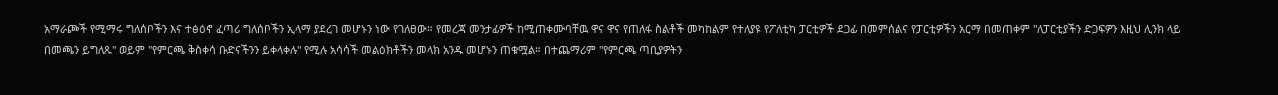አማራጮች የሚማሩ ግለሰቦችን እና ተፅዕኖ ፈጣሪ ግለሰቦችን ኢላማ ያደረገ መሆኑን ነው የገለፀው። የመረጃ መንታፊዎች ከሚጠቀሙባቸዉ ዋና ዋና የጠለፋ ስልቶች መካከልም የተለያዩ የፖለቲካ ፓርቲዎች ደጋፊ በመምሰልና የፓርቲዎችን አርማ በመጠቀም "ለፓርቲያችን ድጋፍዎን እዚህ ሊንክ ላይ በመጫን ይግለጹ" ወይም "የምርጫ ቅስቀሳ ቡድናችንን ይቀላቀሉ" የሚሉ አሳሳች መልዕክቶችን መላክ አንዱ መሆኑን ጠቁሟል። በተጨማሪም "የምርጫ ጣቢያዎትን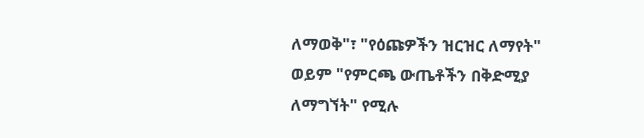ለማወቅ"፣ "የዕጩዎችን ዝርዝር ለማየት" ወይም "የምርጫ ውጤቶችን በቅድሚያ ለማግኘት" የሚሉ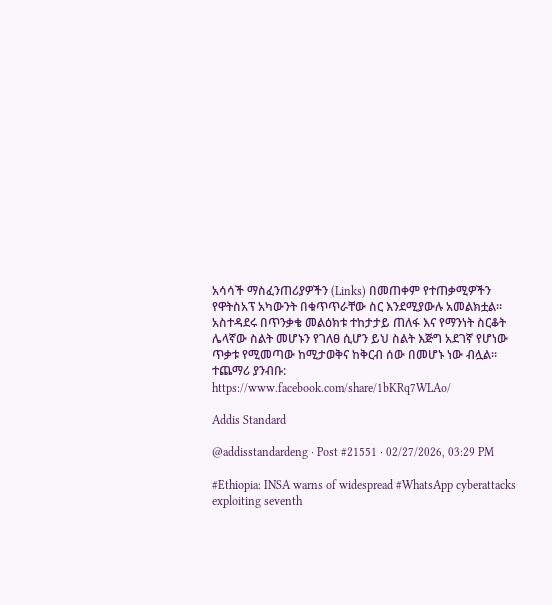አሳሳች ማስፈንጠሪያዎችን (Links) በመጠቀም የተጠቃሚዎችን የዋትስአፕ አካውንት በቁጥጥራቸው ስር እንደሚያውሉ አመልክቷል። አስተዳደሩ በጥንቃቄ መልዕክቱ ተከታታይ ጠለፋ እና የማንነት ስርቆት ሌላኛው ስልት መሆኑን የገለፀ ሲሆን ይህ ስልት እጅግ አደገኛ የሆነው ጥቃቱ የሚመጣው ከሚታወቅና ከቅርብ ሰው በመሆኑ ነው ብሏል። ተጨማሪ ያንብቡ: https://www.facebook.com/share/1bKRq7WLAo/

Addis Standard

@addisstandardeng · Post #21551 · 02/27/2026, 03:29 PM

#Ethiopia: INSA warns of widespread #WhatsApp cyberattacks exploiting seventh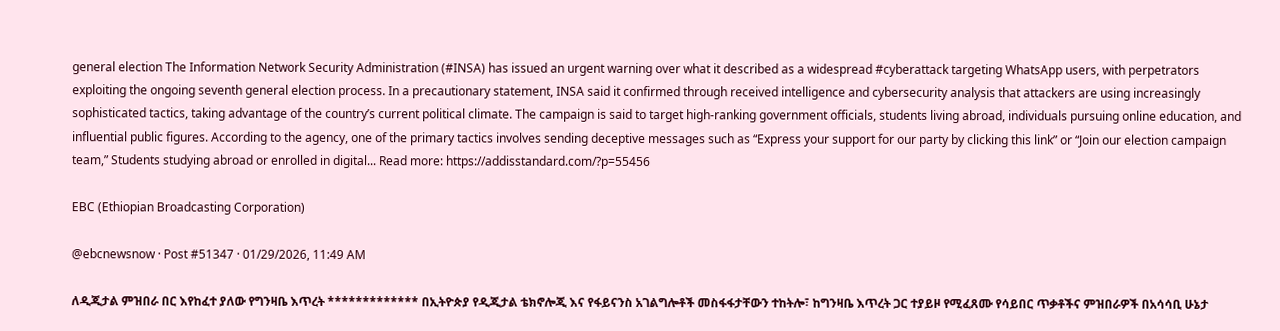general election The Information Network Security Administration (#INSA) has issued an urgent warning over what it described as a widespread #cyberattack targeting WhatsApp users, with perpetrators exploiting the ongoing seventh general election process. In a precautionary statement, INSA said it confirmed through received intelligence and cybersecurity analysis that attackers are using increasingly sophisticated tactics, taking advantage of the country’s current political climate. The campaign is said to target high-ranking government officials, students living abroad, individuals pursuing online education, and influential public figures. According to the agency, one of the primary tactics involves sending deceptive messages such as “Express your support for our party by clicking this link” or “Join our election campaign team,” Students studying abroad or enrolled in digital... Read more: https://addisstandard.com/?p=55456

EBC (Ethiopian Broadcasting Corporation)

@ebcnewsnow · Post #51347 · 01/29/2026, 11:49 AM

ለዲጂታል ምዝበራ በር እየከፈተ ያለው የግንዛቤ እጥረት ************* በኢትዮጵያ የዲጂታል ቴክኖሎጂ እና የፋይናንስ አገልግሎቶች መስፋፋታቸውን ተከትሎ፣ ከግንዛቤ እጥረት ጋር ተያይዞ የሚፈጸሙ የሳይበር ጥቃቶችና ምዝበራዎች በአሳሳቢ ሁኔታ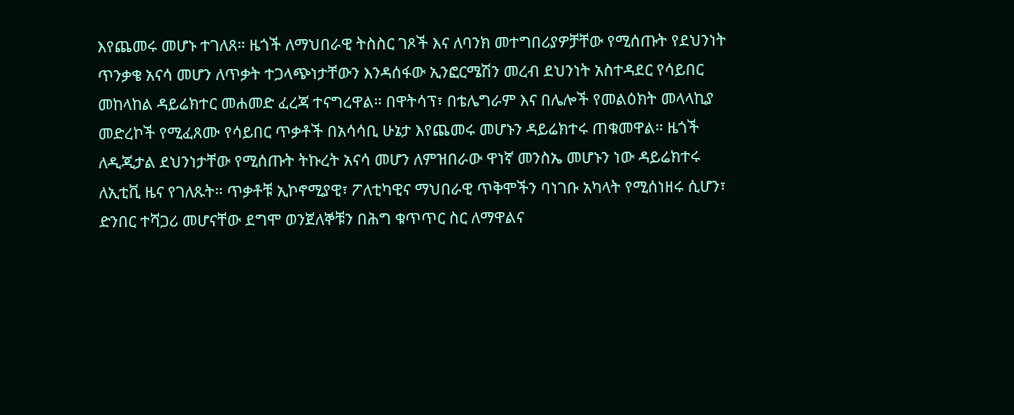እየጨመሩ መሆኑ ተገለጸ። ዜጎች ለማህበራዊ ትስስር ገጾች እና ለባንክ መተግበሪያዎቻቸው የሚሰጡት የደህንነት ጥንቃቄ አናሳ መሆን ለጥቃት ተጋላጭነታቸውን እንዳሰፋው ኢንፎርሜሽን መረብ ደህንነት አስተዳደር የሳይበር መከላከል ዳይሬክተር መሐመድ ፈረጃ ተናግረዋል። በዋትሳፕ፣ በቴሌግራም እና በሌሎች የመልዕክት መላላኪያ መድረኮች የሚፈጸሙ የሳይበር ጥቃቶች በአሳሳቢ ሁኔታ እየጨመሩ መሆኑን ዳይሬክተሩ ጠቁመዋል። ዜጎች ለዲጂታል ደህንነታቸው የሚሰጡት ትኩረት አናሳ መሆን ለምዝበራው ዋነኛ መንስኤ መሆኑን ነው ዳይሬክተሩ ለኢቲቪ ዜና የገለጹት። ጥቃቶቹ ኢኮኖሚያዊ፣ ፖለቲካዊና ማህበራዊ ጥቅሞችን ባነገቡ አካላት የሚሰነዘሩ ሲሆን፣ ድንበር ተሻጋሪ መሆናቸው ደግሞ ወንጀለኞቹን በሕግ ቁጥጥር ስር ለማዋልና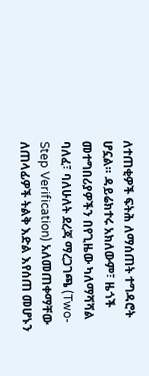ለተጠቂዎች ፍትሕ ለማሰጠት ተግዳሮት ሆኗል። ዳይሬክተሩ አክለውም፣ ዜጎች መተግበሪያዎችን በየጊዜው ካለማሻሻል ባለፈ፣ ባለሁለት ደረጃ ማረጋገጫ (Two-Step Verification) አለመጠቀማቸው ለጠላፊዎች ትልቅ እድል እየሰጠ መሆኑን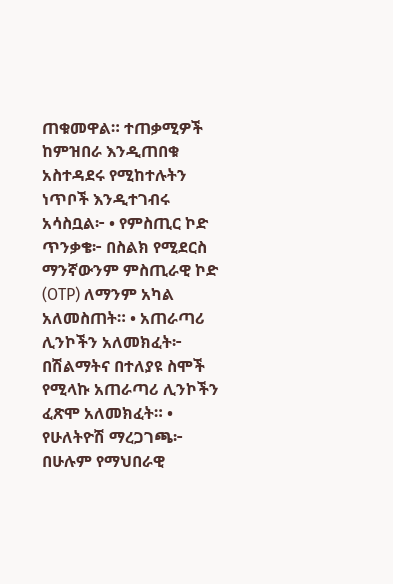ጠቁመዋል። ተጠቃሚዎች ከምዝበራ እንዲጠበቁ አስተዳደሩ የሚከተሉትን ነጥቦች እንዲተገብሩ አሳስቧል፦ • የምስጢር ኮድ ጥንቃቄ፦ በስልክ የሚደርስ ማንኛውንም ምስጢራዊ ኮድ (OTP) ለማንም አካል አለመስጠት። • አጠራጣሪ ሊንኮችን አለመክፈት፦ በሽልማትና በተለያዩ ስሞች የሚላኩ አጠራጣሪ ሊንኮችን ፈጽሞ አለመክፈት። • የሁለትዮሽ ማረጋገጫ፦ በሁሉም የማህበራዊ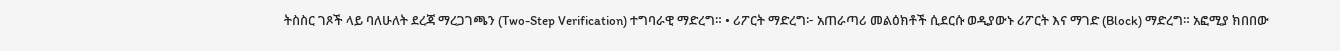ትስስር ገጾች ላይ ባለሁለት ደረጃ ማረጋገጫን (Two-Step Verification) ተግባራዊ ማድረግ። • ሪፖርት ማድረግ፦ አጠራጣሪ መልዕክቶች ሲደርሱ ወዲያውኑ ሪፖርት እና ማገድ (Block) ማድረግ። አፎሚያ ክበበው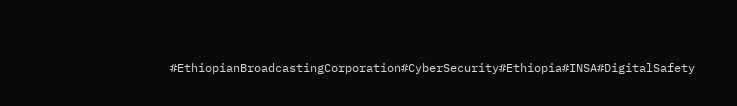#EthiopianBroadcastingCorporation#CyberSecurity#Ethiopia#INSA#DigitalSafety